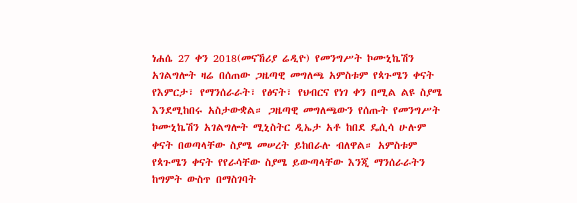ነሐሴ 27 ቀን 2018(መናኸሪያ ሬዲዮ) የመንግሥት ኮሙኒኬሽን አገልግሎት ዛሬ በሰጠው ጋዜጣዊ መግለጫ አምስቱም የጳጉሜን ቀናት የእምርታ፣ የማንሰራራት፣ የፅናት፣ የህብርና የነገ ቀን በሚል ልዩ ስያሜ እንደሚከበሩ አስታውቋል። ጋዜጣዊ መግለጫውን የሰጡት የመንግሥት ኮሙኒኬሽን አገልግሎት ሚኒስትር ዲኤታ አቶ ከበደ ዴሲሳ ሁሉም ቀናት በወጣላቸው ስያሜ መሠረት ይከበራሉ ብለዋል። አምስቱም የጳጉሜን ቀናት የየራሳቸው ስያሜ ይውጣላቸው እንጂ ማንሰራራትን ከግምት ውስጥ በማስገባት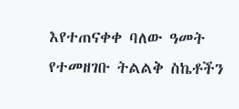እየተጠናቀቀ ባለው ዓመት የተመዘገቡ ትልልቅ ስኬቶችን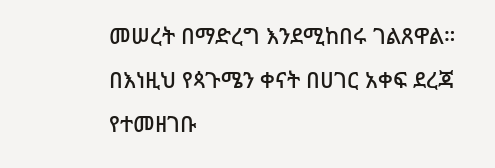መሠረት በማድረግ እንደሚከበሩ ገልጸዋል። በእነዚህ የጳጉሜን ቀናት በሀገር አቀፍ ደረጃ የተመዘገቡ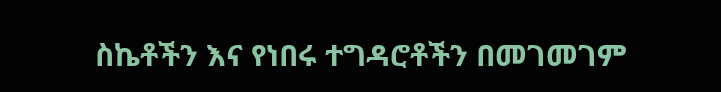ስኬቶችን እና የነበሩ ተግዳሮቶችን በመገመገም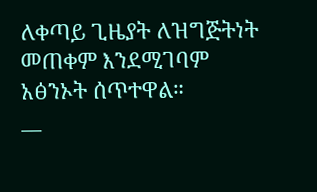ለቀጣይ ጊዜያት ለዝግጅትነት መጠቀም እንደሚገባም አፅንኦት ሰጥተዋል።
__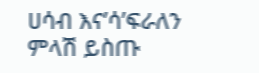ሀሳብ እና’ሳ’ፍራለን
ምላሽ ይስጡ